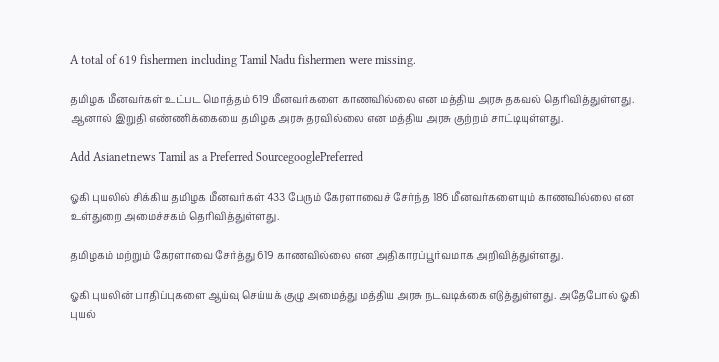A total of 619 fishermen including Tamil Nadu fishermen were missing.

தமிழக மீனவர்கள் உட்பட மொத்தம் 619 மீனவர்களை காணவில்லை என மத்திய அரசு தகவல் தெரிவித்துள்ளது. ஆனால் இறுதி எண்ணிக்கையை தமிழக அரசு தரவில்லை என மத்திய அரசு குற்றம் சாட்டியுள்ளது.

Add Asianetnews Tamil as a Preferred SourcegooglePreferred

ஓகி புயலில் சிக்கிய தமிழக மீனவர்கள் 433 பேரும் கேரளாவைச் சேர்ந்த 186 மீனவர்களையும் காணவில்லை என உள்துறை அமைச்சகம் தெரிவித்துள்ளது.

தமிழகம் மற்றும் கேரளாவை சேர்த்து 619 காணவில்லை என அதிகாரப்பூர்வமாக அறிவித்துள்ளது.

ஓகி புயலின் பாதிப்புகளை ஆய்வு செய்யக் குழு அமைத்து மத்திய அரசு நடவடிக்கை எடுத்துள்ளது. அதேபோல் ஓகி புயல்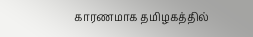காரணமாக தமிழகத்தில்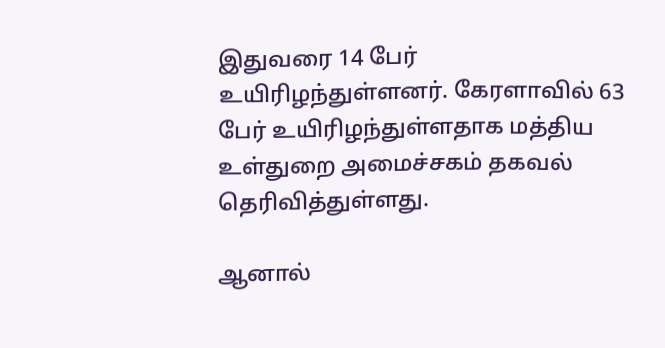இதுவரை 14 பேர் உயிரிழந்துள்ளனர். கேரளாவில் 63 பேர் உயிரிழந்துள்ளதாக மத்திய உள்துறை அமைச்சகம் தகவல் தெரிவித்துள்ளது.

ஆனால்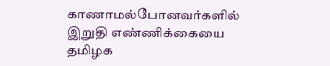காணாமல்போனவர்களில் இறுதி எண்ணிக்கையை தமிழக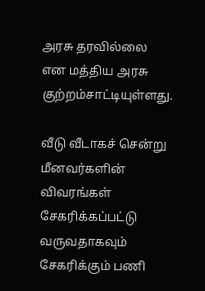அரசு தரவில்லை என மத்திய அரசு குற்றம்சாட்டியுள்ளது.

வீடு வீடாகச் சென்று மீனவர்களின் விவரங்கள் சேகரிக்கப்பட்டு வருவதாகவும் சேகரிக்கும் பணி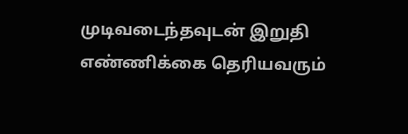முடிவடைந்தவுடன் இறுதி எண்ணிக்கை தெரியவரும்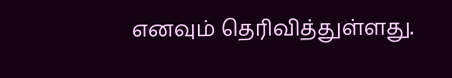எனவும் தெரிவித்துள்ளது.